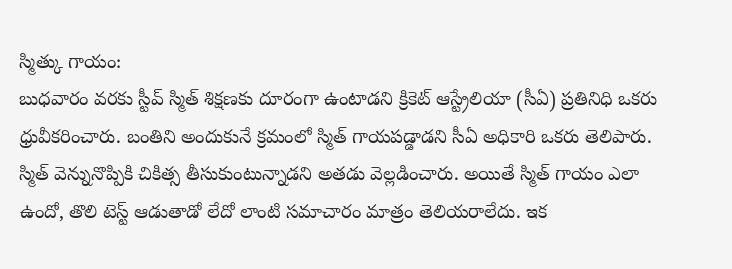స్మిత్కు గాయం:
బుధవారం వరకు స్టీవ్ స్మిత్ శిక్షణకు దూరంగా ఉంటాడని క్రికెట్ ఆస్ట్రేలియా (సీఏ) ప్రతినిధి ఒకరు ధ్రువీకరించారు. బంతిని అందుకునే క్రమంలో స్మిత్ గాయపడ్డాడని సీఏ అధికారి ఒకరు తెలిపారు. స్మిత్ వెన్నునొప్పికి చికిత్స తీసుకుంటున్నాడని అతడు వెల్లడించారు. అయితే స్మిత్ గాయం ఎలా ఉందో, తొలి టెస్ట్ ఆడుతాడో లేదో లాంటి సమాచారం మాత్రం తెలియరాలేదు. ఇక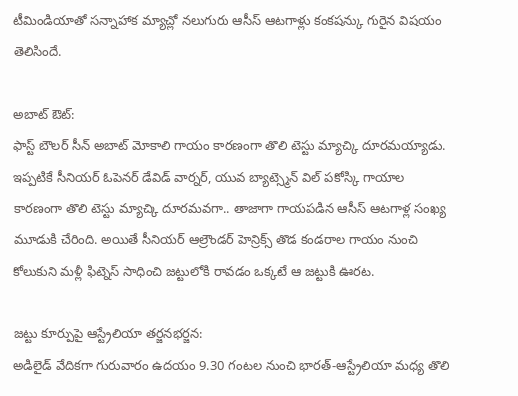టీమిండియాతో సన్నాహాక మ్యాచ్లో నలుగురు ఆసీస్ ఆటగాళ్లు కంకషన్కు గురైన విషయం తెలిసిందే.

అబాట్ ఔట్:
ఫాస్ట్ బౌలర్ సీన్ అబాట్ మోకాలి గాయం కారణంగా తొలి టెస్టు మ్యాచ్కి దూరమయ్యాడు. ఇప్పటికే సీనియర్ ఓపెనర్ డేవిడ్ వార్నర్, యువ బ్యాట్స్మెన్ విల్ పకోస్కి గాయాల కారణంగా తొలి టెస్టు మ్యాచ్కి దూరమవగా.. తాజాగా గాయపడిన ఆసీస్ ఆటగాళ్ల సంఖ్య మూడుకి చేరింది. అయితే సీనియర్ ఆల్రౌండర్ హెన్రిక్స్ తొడ కండరాల గాయం నుంచి కోలుకుని మళ్లీ ఫిట్నెస్ సాధించి జట్టులోకి రావడం ఒక్కటే ఆ జట్టుకి ఊరట.

జట్టు కూర్పుపై ఆస్ట్రేలియా తర్జనభర్జన:
అడిలైడ్ వేదికగా గురువారం ఉదయం 9.30 గంటల నుంచి భారత్-ఆస్ట్రేలియా మధ్య తొలి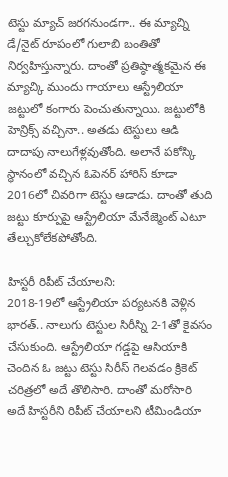టెస్టు మ్యాచ్ జరగనుండగా.. ఈ మ్యాచ్ని డే/నైట్ రూపంలో గులాబి బంతితో నిర్వహిస్తున్నారు. దాంతో ప్రతిష్ఠాత్మకమైన ఈ మ్యాచ్కి ముందు గాయాలు ఆస్ట్రేలియా జట్టులో కంగారు పెంచుతున్నాయి. జట్టులోకి హెన్రిక్స్ వచ్చినా.. అతడు టెస్టులు ఆడి దాదాపు నాలుగేళ్లవుతోంది. అలానే పకోస్కి స్థానంలో వచ్చిన ఓపెనర్ హారిస్ కూడా 2016లో చివరిగా టెస్టు ఆడాడు. దాంతో తుది జట్టు కూర్పుపై ఆస్ట్రేలియా మేనేజ్మెంట్ ఎటూ తేల్చుకోలేకపోతోంది.

హిస్టరీ రిపీట్ చేయాలని:
2018-19లో ఆస్ట్రేలియా పర్యటనకి వెళ్లిన భారత్.. నాలుగు టెస్టుల సిరీస్ని 2-1తో కైవసం చేసుకుంది. ఆస్ట్రేలియా గడ్డపై ఆసియాకి చెందిన ఓ జట్టు టెస్టు సిరీస్ గెలవడం క్రికెట్ చరిత్రలో అదే తొలిసారి. దాంతో మరోసారి అదే హిస్టరీని రిపీట్ చేయాలని టీమిండియా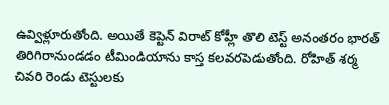ఉవ్విళ్లూరుతోంది. అయితే కెప్టెన్ విరాట్ కోహ్లీ తొలి టెస్ట్ అనంతరం భారత్ తిరిగిరానుండడం టీమిండియాను కాస్త కలవరపెడుతోంది. రోహిత్ శర్మ చివరి రెండు టెస్టులకు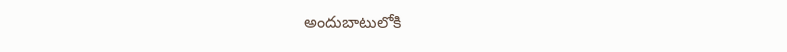అందుబాటులోకి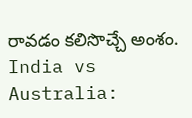రావడం కలిసొచ్చే అంశం.
India vs Australia: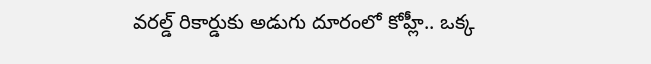వరల్డ్ రికార్డుకు అడుగు దూరంలో కోహ్లీ.. ఒక్క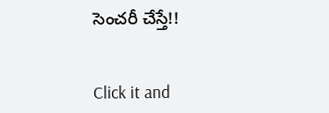సెంచరీ చేస్తే!!


Click it and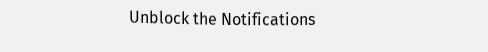Unblock the Notifications